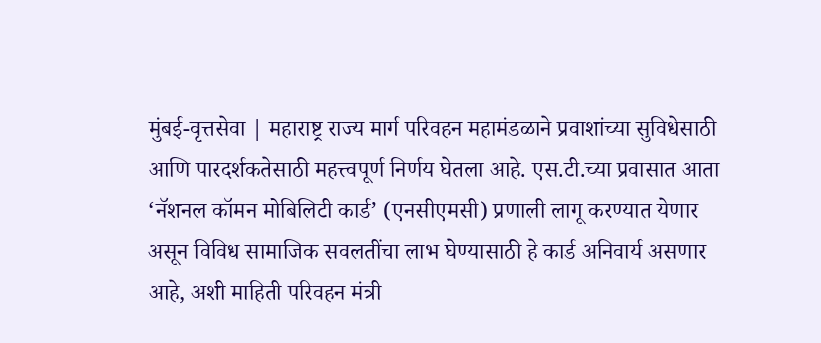मुंबई-वृत्तसेवा | महाराष्ट्र राज्य मार्ग परिवहन महामंडळाने प्रवाशांच्या सुविधेसाठी आणि पारदर्शकतेसाठी महत्त्वपूर्ण निर्णय घेतला आहे. एस.टी.च्या प्रवासात आता ‘नॅशनल कॉमन मोबिलिटी कार्ड’ (एनसीएमसी) प्रणाली लागू करण्यात येणार असून विविध सामाजिक सवलतींचा लाभ घेण्यासाठी हे कार्ड अनिवार्य असणार आहे, अशी माहिती परिवहन मंत्री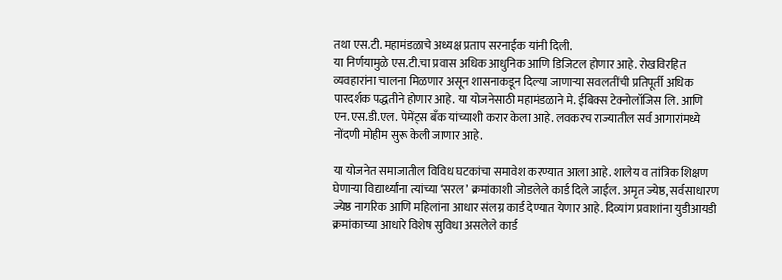तथा एस.टी. महामंडळाचे अध्यक्ष प्रताप सरनाईक यांनी दिली.
या निर्णयामुळे एस.टी.चा प्रवास अधिक आधुनिक आणि डिजिटल होणार आहे. रोखविरहित व्यवहारांना चालना मिळणार असून शासनाकडून दिल्या जाणाऱ्या सवलतींची प्रतिपूर्ती अधिक पारदर्शक पद्धतीने होणार आहे. या योजनेसाठी महामंडळाने मे. ईबिक्स टेक्नोलॉजिस लि. आणि एन.एस.डी.एल. पेमेंट्स बँक यांच्याशी करार केला आहे. लवकरच राज्यातील सर्व आगारांमध्ये नोंदणी मोहीम सुरू केली जाणार आहे.

या योजनेत समाजातील विविध घटकांचा समावेश करण्यात आला आहे. शालेय व तांत्रिक शिक्षण घेणाऱ्या विद्यार्थ्यांना त्यांच्या ‘सरल’ क्रमांकाशी जोडलेले कार्ड दिले जाईल. अमृत ज्येष्ठ, सर्वसाधारण ज्येष्ठ नागरिक आणि महिलांना आधार संलग्न कार्ड देण्यात येणार आहे. दिव्यांग प्रवाशांना युडीआयडी क्रमांकाच्या आधारे विशेष सुविधा असलेले कार्ड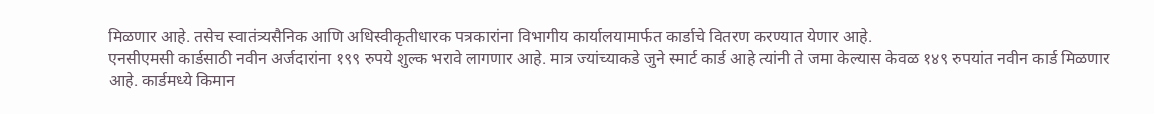मिळणार आहे. तसेच स्वातंत्र्यसैनिक आणि अधिस्वीकृतीधारक पत्रकारांना विभागीय कार्यालयामार्फत कार्डाचे वितरण करण्यात येणार आहे.
एनसीएमसी कार्डसाठी नवीन अर्जदारांना १९९ रुपये शुल्क भरावे लागणार आहे. मात्र ज्यांच्याकडे जुने स्मार्ट कार्ड आहे त्यांनी ते जमा केल्यास केवळ १४९ रुपयांत नवीन कार्ड मिळणार आहे. कार्डमध्ये किमान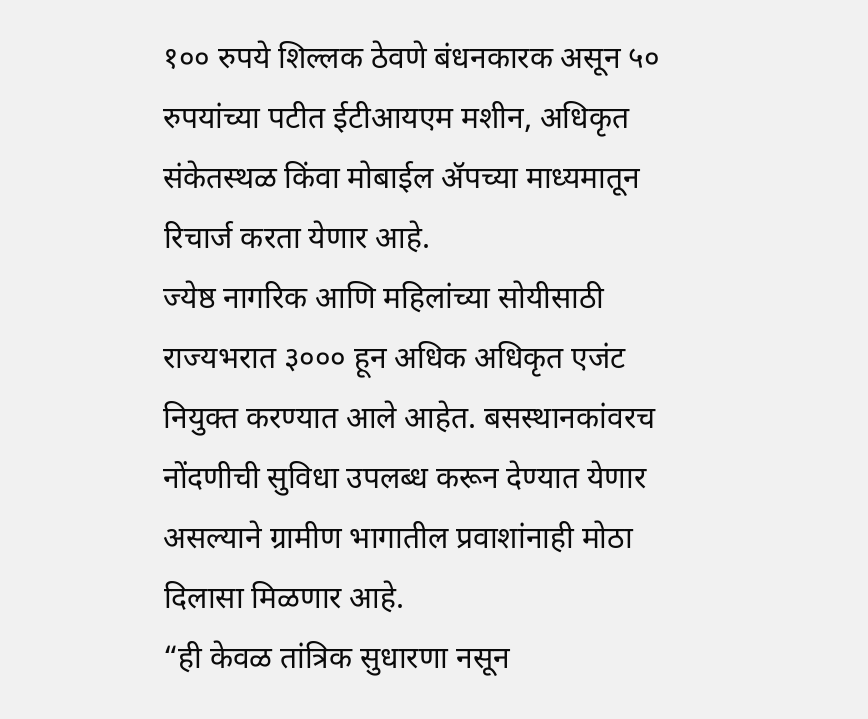१०० रुपये शिल्लक ठेवणे बंधनकारक असून ५० रुपयांच्या पटीत ईटीआयएम मशीन, अधिकृत संकेतस्थळ किंवा मोबाईल ॲपच्या माध्यमातून रिचार्ज करता येणार आहे.
ज्येष्ठ नागरिक आणि महिलांच्या सोयीसाठी राज्यभरात ३००० हून अधिक अधिकृत एजंट नियुक्त करण्यात आले आहेत. बसस्थानकांवरच नोंदणीची सुविधा उपलब्ध करून देण्यात येणार असल्याने ग्रामीण भागातील प्रवाशांनाही मोठा दिलासा मिळणार आहे.
“ही केवळ तांत्रिक सुधारणा नसून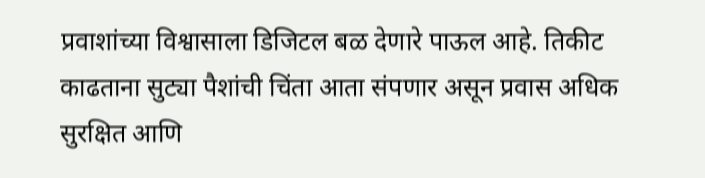प्रवाशांच्या विश्वासाला डिजिटल बळ देणारे पाऊल आहे. तिकीट काढताना सुट्या पैशांची चिंता आता संपणार असून प्रवास अधिक सुरक्षित आणि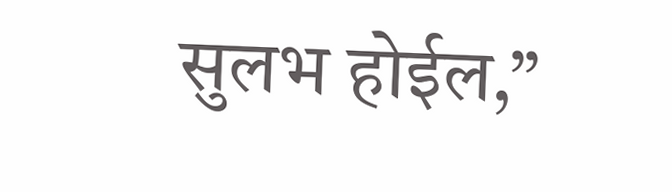सुलभ होईल,”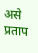असे प्रताप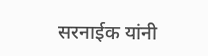सरनाईक यांनी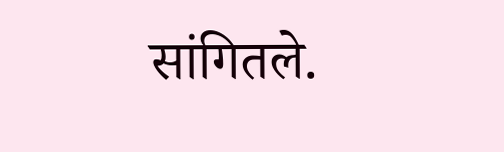सांगितले.